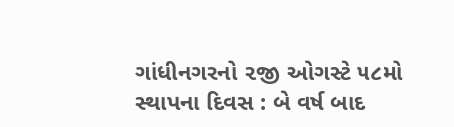ગાંધીનગરનો ૨જી ઓગસ્ટે ૫૮મો સ્થાપના દિવસ : બે વર્ષ બાદ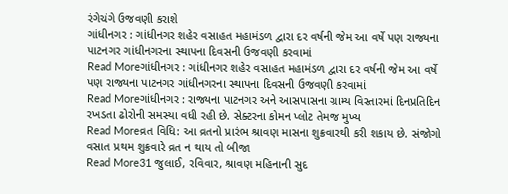રંગેચંગે ઉજવણી કરાશે
ગાંધીનગર : ગાંધીનગર શહેર વસાહત મહામંડળ દ્વારા દર વર્ષની જેમ આ વર્ષે પણ રાજ્યના પાટનગર ગાંધીનગરના સ્થાપના દિવસની ઉજવણી કરવામાં
Read Moreગાંધીનગર : ગાંધીનગર શહેર વસાહત મહામંડળ દ્વારા દર વર્ષની જેમ આ વર્ષે પણ રાજ્યના પાટનગર ગાંધીનગરના સ્થાપના દિવસની ઉજવણી કરવામાં
Read Moreગાંધીનગર : રાજ્યના પાટનગર અને આસપાસના ગ્રામ્ય વિસ્તારમાં દિનપ્રતિદિન રખડતા ઢોરોની સમસ્યા વધી રહી છે. સેક્ટરના કોમન પ્લોટ તેમજ મુખ્ય
Read Moreવ્રત વિધિ: આ વ્રતનો પ્રારંભ શ્રાવણ માસના શુક્રવારથી કરી શકાય છે. સંજોગો વસાત પ્રથમ શુક્રવારે વ્રત ન થાય તો બીજા
Read More31 જુલાઈ, રવિવાર, શ્રાવણ મહિનાની સુદ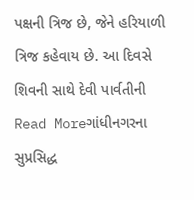પક્ષની ત્રિજ છે, જેને હરિયાળી ત્રિજ કહેવાય છે. આ દિવસે શિવની સાથે દેવી પાર્વતીની
Read Moreગાંધીનગરના સુપ્રસિદ્ધ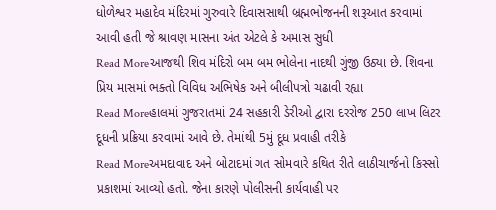ધોળેશ્વર મહાદેવ મંદિરમાં ગુરુવારે દિવાસસાથી બ્રહ્મભોજનની શરૂઆત કરવામાં આવી હતી જે શ્રાવણ માસના અંત એટલે કે અમાસ સુધી
Read Moreઆજથી શિવ મંદિરો બમ બમ ભોલેના નાદથી ગુંજી ઉઠ્યા છે. શિવના પ્રિય માસમાં ભક્તો વિવિધ અભિષેક અને બીલીપત્રો ચઢાવી રહ્યા
Read Moreહાલમાં ગુજરાતમાં 24 સહકારી ડેરીઓ દ્વારા દરરોજ 250 લાખ લિટર દૂધની પ્રક્રિયા કરવામાં આવે છે. તેમાંથી 5મું દૂધ પ્રવાહી તરીકે
Read Moreઅમદાવાદ અને બોટાદમાં ગત સોમવારે કથિત રીતે લાઠીચાર્જનો કિસ્સો પ્રકાશમાં આવ્યો હતો. જેના કારણે પોલીસની કાર્યવાહી પર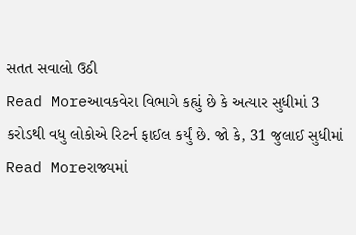સતત સવાલો ઉઠી
Read Moreઆવકવેરા વિભાગે કહ્યું છે કે અત્યાર સુધીમાં 3 કરોડથી વધુ લોકોએ રિટર્ન ફાઈલ કર્યું છે. જો કે, 31 જુલાઈ સુધીમાં
Read Moreરાજ્યમાં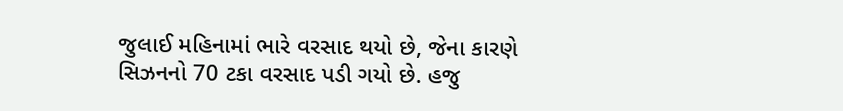જુલાઈ મહિનામાં ભારે વરસાદ થયો છે, જેના કારણે સિઝનનો 70 ટકા વરસાદ પડી ગયો છે. હજુ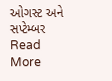ઓગસ્ટ અને સપ્ટેમ્બર
Read More